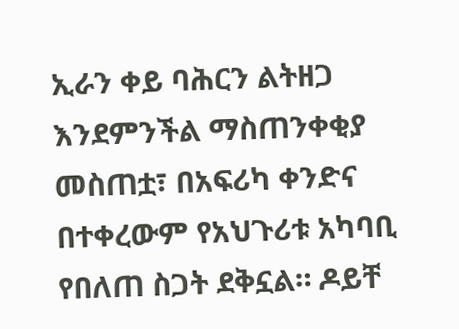ኢራን ቀይ ባሕርን ልትዘጋ እንደምንችል ማስጠንቀቂያ መስጠቷ፣ በአፍሪካ ቀንድና በተቀረውም የአህጉሪቱ አካባቢ የበለጠ ስጋት ደቅኗል። ዶይቸ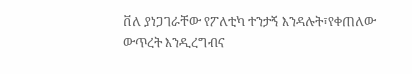ቨለ ያነጋገራቸው የፖለቲካ ተንታኝ እንዳሉት፣የቀጠለው ውጥረት እንዲረግብና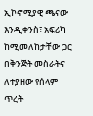ኢኮኖሚያዊ ጫናው እንዲቀንስ፣ አፍሪካ ከሚመለከታቸው ጋር በቅንጅት መስራትና ለተያዘው የሰላም ጥረት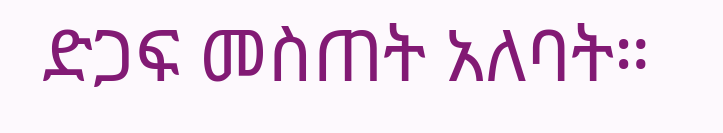ድጋፍ መስጠት አለባት።